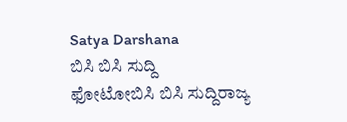Satya Darshana
ಬಿಸಿ ಬಿಸಿ ಸುದ್ದಿ
ಫೋಟೋಬಿಸಿ ಬಿಸಿ ಸುದ್ದಿರಾಜ್ಯ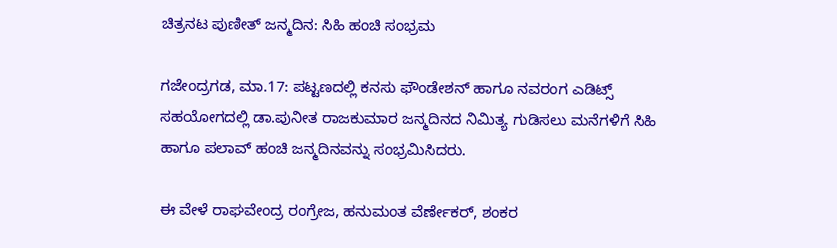ಚಿತ್ರನಟ ಪುಣೀತ್ ಜನ್ಮದಿನ: ಸಿಹಿ ಹಂಚಿ ಸಂಭ್ರಮ

ಗಜೇಂದ್ರಗಡ, ಮಾ.17: ಪಟ್ಟಣದಲ್ಲಿ ಕನಸು ಫೌಂಡೇಶನ್ ಹಾಗೂ ನವರಂಗ ಎಡಿಟ್ಸ್ ಸಹಯೋಗದಲ್ಲಿ ಡಾ.ಪುನೀತ ರಾಜಕುಮಾರ ಜನ್ಮದಿನದ ನಿಮಿತ್ಯ ಗುಡಿಸಲು ಮನೆಗಳಿಗೆ ಸಿಹಿ ಹಾಗೂ ಪಲಾವ್ ಹಂಚಿ ಜನ್ಮದಿನವನ್ನು ಸಂಭ್ರಮಿಸಿದರು.

ಈ ವೇಳೆ ರಾಘವೇಂದ್ರ ರಂಗ್ರೇಜ, ಹನುಮಂತ ವೆರ್ಣೇಕರ್, ಶಂಕರ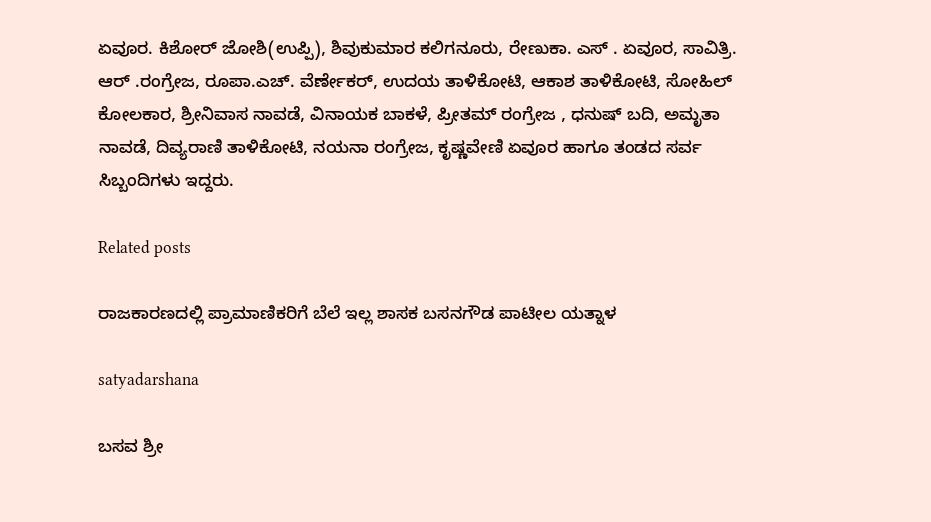ಏವೂರ. ಕಿಶೋರ್ ಜೋಶಿ(ಉಪ್ಪಿ), ಶಿವುಕುಮಾರ ಕಲಿಗನೂರು, ರೇಣುಕಾ. ಎಸ್ . ಏವೂರ, ಸಾವಿತ್ರಿ. ಆರ್ .ರಂಗ್ರೇಜ, ರೂಪಾ.ಎಚ್. ವೆರ್ಣೇಕರ್, ಉದಯ ತಾಳಿಕೋಟಿ, ಆಕಾಶ ತಾಳಿಕೋಟಿ, ಸೋಹಿಲ್ ಕೋಲಕಾರ, ಶ್ರೀನಿವಾಸ ನಾವಡೆ, ವಿನಾಯಕ ಬಾಕಳೆ, ಪ್ರೀತಮ್ ರಂಗ್ರೇಜ , ಧನುಷ್ ಬದಿ, ಅಮೃತಾ ನಾವಡೆ, ದಿವ್ಯರಾಣಿ ತಾಳಿಕೋಟಿ, ನಯನಾ ರಂಗ್ರೇಜ, ಕೃಷ್ಣವೇಣಿ ಏವೂರ ಹಾಗೂ ತಂಡದ ಸರ್ವ ಸಿಬ್ಬಂದಿಗಳು ಇದ್ದರು.

Related posts

ರಾಜಕಾರಣದಲ್ಲಿ ಪ್ರಾಮಾಣಿಕರಿಗೆ ಬೆಲೆ ಇಲ್ಲ ಶಾಸಕ ಬಸನಗೌಡ ಪಾಟೀಲ ಯತ್ನಾಳ

satyadarshana

ಬಸವ ಶ್ರೀ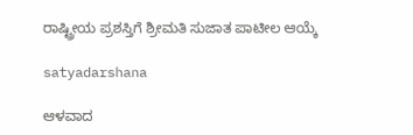ರಾಷ್ಟ್ರೀಯ ಪ್ರಶಸ್ತಿಗೆ ಶ್ರೀಮತಿ ಸುಜಾತ ಪಾಟೀಲ ಆಯ್ಕೆ

satyadarshana

ಆಳವಾದ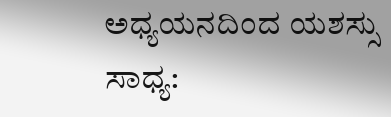ಅಧ್ಯಯನದಿಂದ ಯಶಸ್ಸು ಸಾಧ್ಯ: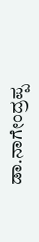ಡಾ.ನಾಗೇಂದ್ರಪ್ಪ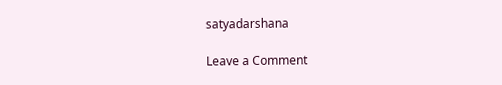satyadarshana

Leave a Comment